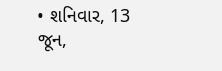• શનિવાર, 13 જૂન,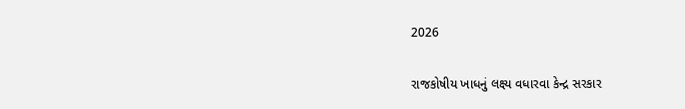2026

રાજકોષીય ખાધનું લક્ષ્ય વધારવા કેન્દ્ર સરકાર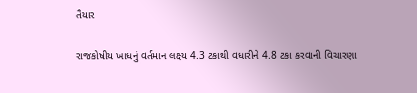તૈયાર

રાજકોષીય ખાધનું વર્તમાન લક્ષ્ય 4.3 ટકાથી વધારીને 4.8 ટકા કરવાની વિચારણા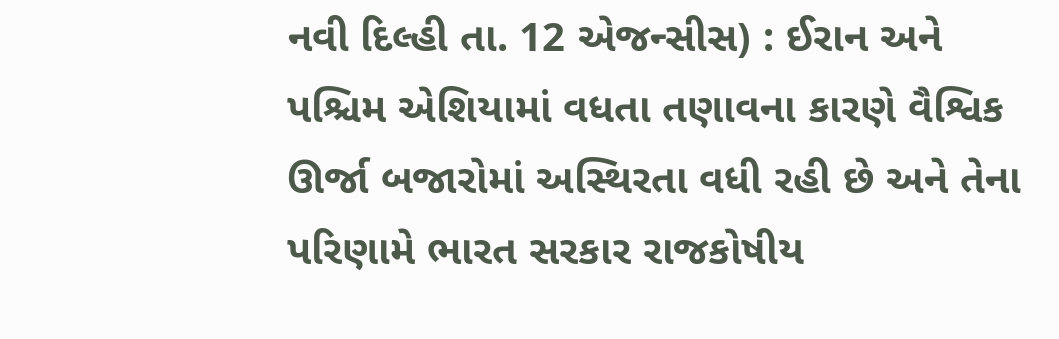નવી દિલ્હી તા. 12 એજન્સીસ) : ઈરાન અને પશ્ચિમ એશિયામાં વધતા તણાવના કારણે વૈશ્વિક ઊર્જા બજારોમાં અસ્થિરતા વધી રહી છે અને તેના પરિણામે ભારત સરકાર રાજકોષીય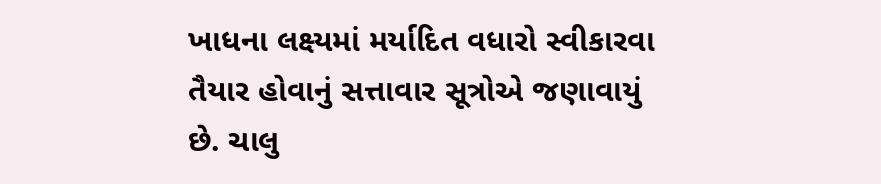ખાધના લક્ષ્યમાં મર્યાદિત વધારો સ્વીકારવા તૈયાર હોવાનું સત્તાવાર સૂત્રોએ જણાવાયું છે. ચાલુ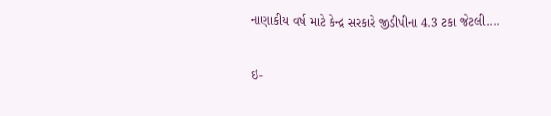નાણાકીય વર્ષ માટે કેન્દ્ર સરકારે જીડીપીના 4.3 ટકા જેટલી....

ઇ-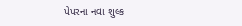પેપરના નવા શુલ્ક